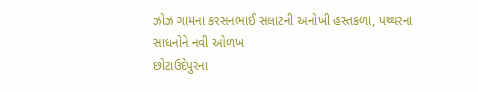ઝોઝ ગામના કરસનભાઈ સલાટની અનોખી હસ્તકળા, પથ્થરના સાધનોને નવી ઓળખ
છોટાઉદેપુરના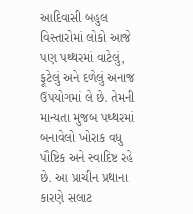આદિવાસી બહુલ વિસ્તારોમાં લોકો આજે પણ પથ્થરમાં વાટેલું, ફૂટેલું અને દળેલું અનાજ ઉપયોગમાં લે છે. તેમની માન્યતા મુજબ પથ્થરમાં બનાવેલો ખોરાક વધુ પૌષ્ટિક અને સ્વાદિષ્ટ રહે છે. આ પ્રાચીન પ્રથાના કારણે સલાટ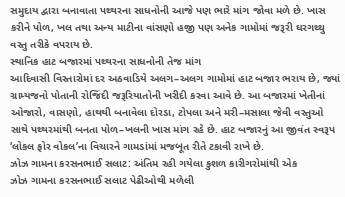સમુદાય દ્વારા બનાવાતા પથ્થરના સાધનોની આજે પણ ભારે માંગ જોવા મળે છે. ખાસ કરીને પોળ, ખલ તથા અન્ય માટીના વાંસણો હજી પણ અનેક ગામોમાં જરૂરી ઘરગથ્થુ વસ્તુ તરીકે વપરાય છે.
સ્થાનિક હાટ બજારમાં પથ્થરના સાધનોની તેજ માંગ
આદિવાસી વિસ્તારોમાં દર અઠવાડિયે અલગ–અલગ ગામોમાં હાટ બજાર ભરાય છે, જ્યાં ગ્રામ્યજનો પોતાની રોજિંદી જરૂરિયાતોની ખરીદી કરવા આવે છે. આ બજારમાં ખેતીનાં ઓજારો, વાસણો, હાથથી બનાવેલા દોરડા, ટોપલા અને મરી–મસાલા જેવી વસ્તુઓ સાથે પથ્થરમાંથી બનતા પોળ–ખલની ખાસ માંગ રહે છે. હાટ બજારનું આ જીવંત સ્વરૂપ ‘લોકલ ફોર વોકલ’ના વિચારને ગામડાંમાં મજબૂત રીતે ટકાવી રાખે છે.
ઝોઝ ગામના કરસનભાઈ સલાટ: અંતિમ રહી ગયેલા કુશળ કારીગરોમાંથી એક
ઝોઝ ગામના કરસનભાઈ સલાટ પેઢીઓથી મળેલી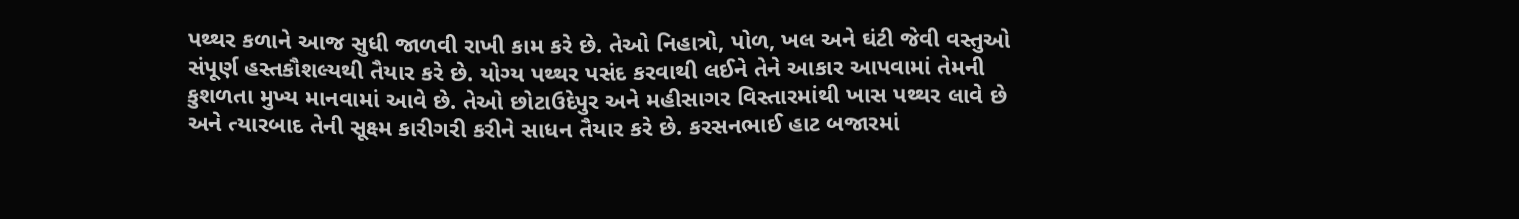પથ્થર કળાને આજ સુધી જાળવી રાખી કામ કરે છે. તેઓ નિહાત્રો, પોળ, ખલ અને ઘંટી જેવી વસ્તુઓ સંપૂર્ણ હસ્તકૌશલ્યથી તૈયાર કરે છે. યોગ્ય પથ્થર પસંદ કરવાથી લઈને તેને આકાર આપવામાં તેમની કુશળતા મુખ્ય માનવામાં આવે છે. તેઓ છોટાઉદેપુર અને મહીસાગર વિસ્તારમાંથી ખાસ પથ્થર લાવે છે અને ત્યારબાદ તેની સૂક્ષ્મ કારીગરી કરીને સાધન તૈયાર કરે છે. કરસનભાઈ હાટ બજારમાં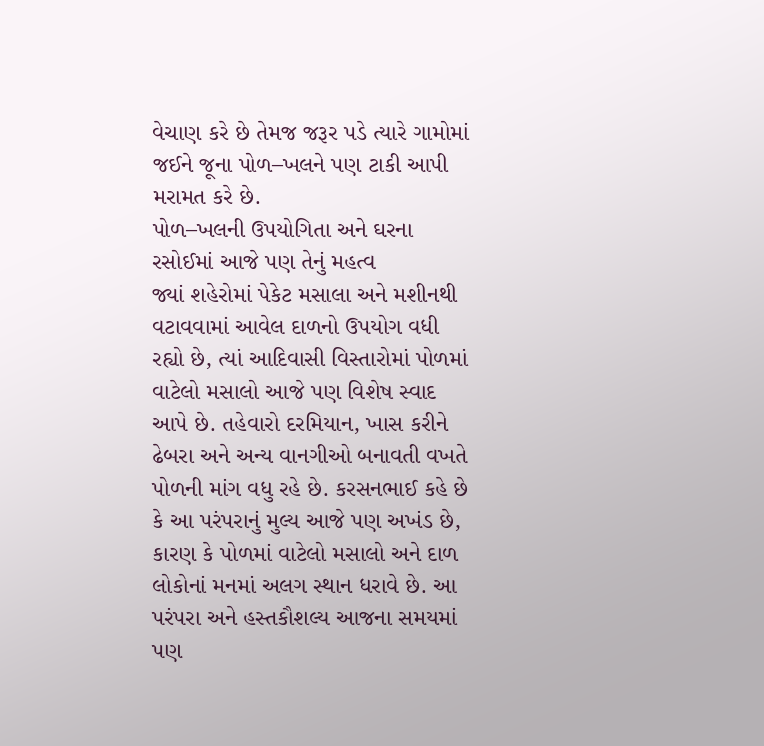વેચાણ કરે છે તેમજ જરૂર પડે ત્યારે ગામોમાં જઈને જૂના પોળ–ખલને પણ ટાકી આપી મરામત કરે છે.
પોળ–ખલની ઉપયોગિતા અને ઘરના રસોઈમાં આજે પણ તેનું મહત્વ
જ્યાં શહેરોમાં પેકેટ મસાલા અને મશીનથી વટાવવામાં આવેલ દાળનો ઉપયોગ વધી રહ્યો છે, ત્યાં આદિવાસી વિસ્તારોમાં પોળમાં વાટેલો મસાલો આજે પણ વિશેષ સ્વાદ આપે છે. તહેવારો દરમિયાન, ખાસ કરીને ઢેબરા અને અન્ય વાનગીઓ બનાવતી વખતે પોળની માંગ વધુ રહે છે. કરસનભાઈ કહે છે કે આ પરંપરાનું મુલ્ય આજે પણ અખંડ છે, કારણ કે પોળમાં વાટેલો મસાલો અને દાળ લોકોનાં મનમાં અલગ સ્થાન ધરાવે છે. આ પરંપરા અને હસ્તકૌશલ્ય આજના સમયમાં પણ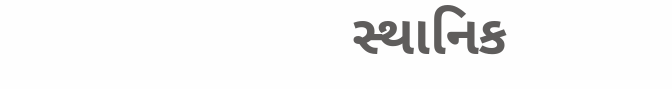સ્થાનિક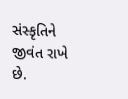સંસ્કૃતિને જીવંત રાખે છે.